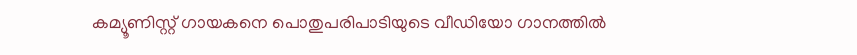കമ്യൂണിസ്റ്റ് ഗായകനെ പൊതുപരിപാടിയുടെ വീഡിയോ ഗാനത്തില്‍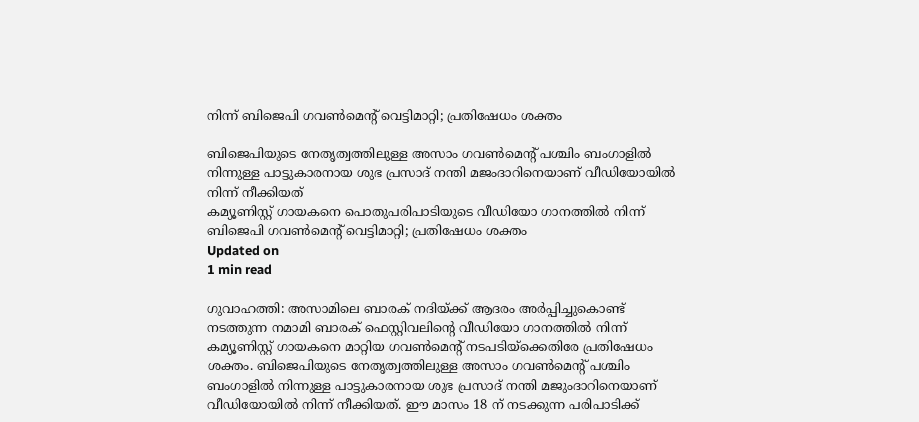നിന്ന് ബിജെപി ഗവണ്‍മെന്റ് വെട്ടിമാറ്റി; പ്രതിഷേധം ശക്തം

ബിജെപിയുടെ നേതൃത്വത്തിലുള്ള അസാം ഗവണ്‍മെന്റ് പശ്ചിം ബംഗാളില്‍ നിന്നുള്ള പാട്ടുകാരനായ ശുഭ പ്രസാദ് നന്തി മജംദാറിനെയാണ് വീഡിയോയില്‍ നിന്ന് നീക്കിയത്
കമ്യൂണിസ്റ്റ് ഗായകനെ പൊതുപരിപാടിയുടെ വീഡിയോ ഗാനത്തില്‍ നിന്ന് ബിജെപി ഗവണ്‍മെന്റ് വെട്ടിമാറ്റി; പ്രതിഷേധം ശക്തം
Updated on
1 min read

ഗുവാഹത്തി: അസാമിലെ ബാരക് നദിയ്ക്ക് ആദരം അര്‍പ്പിച്ചുകൊണ്ട് നടത്തുന്ന നമാമി ബാരക് ഫെസ്റ്റിവലിന്റെ വീഡിയോ ഗാനത്തില്‍ നിന്ന് കമ്യൂണിസ്റ്റ് ഗായകനെ മാറ്റിയ ഗവണ്‍മെന്റ് നടപടിയ്‌ക്കെതിരേ പ്രതിഷേധം ശക്തം. ബിജെപിയുടെ നേതൃത്വത്തിലുള്ള അസാം ഗവണ്‍മെന്റ് പശ്ചിം ബംഗാളില്‍ നിന്നുള്ള പാട്ടുകാരനായ ശുഭ പ്രസാദ് നന്തി മജുംദാറിനെയാണ് വീഡിയോയില്‍ നിന്ന് നീക്കിയത്. ഈ മാസം 18 ന് നടക്കുന്ന പരിപാടിക്ക്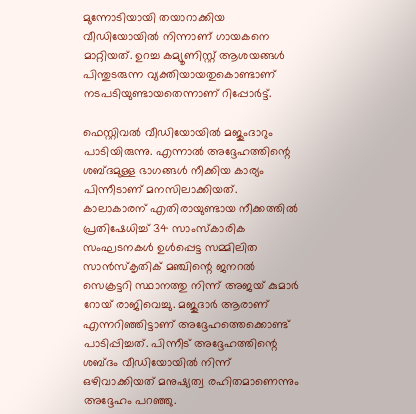മുന്നോടിയായി തയാറാക്കിയ വീഡിയോയില്‍ നിന്നാണ് ഗായകനെ മാറ്റിയത്. ഉറച്ച കമ്യൂണിസ്റ്റ് ആശയങ്ങള്‍ പിന്തുടരുന്ന വ്യക്തിയായതുകൊണ്ടാണ് നടപടിയുണ്ടായതെന്നാണ് റിപ്പോര്‍ട്ട്.

ഫെസ്റ്റിവല്‍ വീഡിയോയില്‍ മജുംദാറും പാടിയിരുന്നു. എന്നാല്‍ അദ്ദേഹത്തിന്റെ ശബ്ദമുള്ള ഭാഗങ്ങള്‍ നീക്കിയ കാര്യം പിന്നീടാണ് മനസിലാക്കിയത്. കാലാകാരന് എതിരായുണ്ടായ നീക്കത്തില്‍ പ്രതിഷേധിച്ച് 34 സാംസ്‌കാരിക സംഘടനകള്‍ ഉള്‍പ്പെട്ട സമ്മിലിത സാന്‍സ്‌കൃതിക് മഞ്ചിന്റെ ജനറല്‍ സെക്രട്ടറി സ്ഥാനത്തു നിന്ന് അജയ് കുമാര്‍ റോയ് രാജിവെച്ചു. മജുദാര്‍ ആരാണ് എന്നറിഞ്ഞിട്ടാണ് അദ്ദേഹത്തെക്കൊണ്ട് പാടിപ്പിച്ചത്. പിന്നീട് അദ്ദേഹത്തിന്റെ ശബ്ദം വീഡിയോയില്‍ നിന്ന് ഒഴിവാക്കിയത് മനുഷ്യത്വ രഹിതമാണെന്നും അദ്ദേഹം പറഞ്ഞു.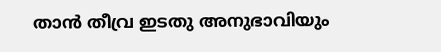താന്‍ തീവ്ര ഇടതു അനുഭാവിയും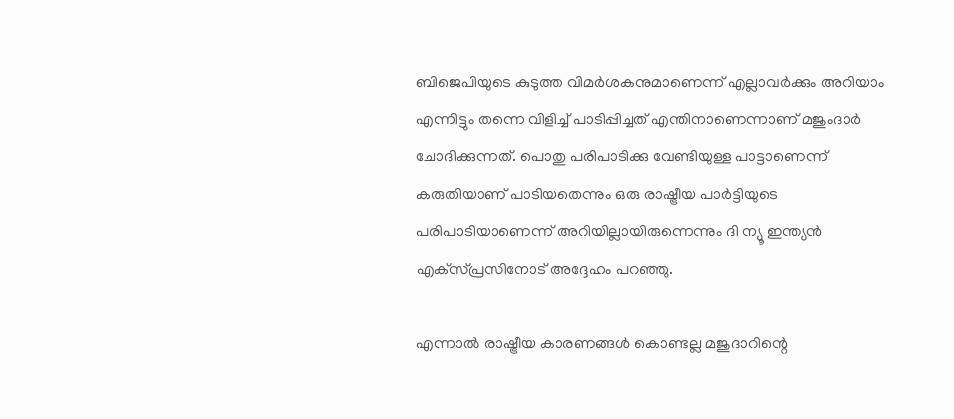ബിജെപിയുടെ കുടുത്ത വിമര്‍ശകനുമാണെന്ന് എല്ലാവര്‍ക്കും അറിയാം എന്നിട്ടും തന്നെ വിളിച്ച് പാടിപ്പിച്ചത് എന്തിനാണെന്നാണ് മജുംദാര്‍ ചോദിക്കുന്നത്. പൊതു പരിപാടിക്കു വേണ്ടിയുള്ള പാട്ടാണെന്ന് കരുതിയാണ് പാടിയതെന്നും ഒരു രാഷ്ട്രീയ പാര്‍ട്ടിയുടെ പരിപാടിയാണെന്ന് അറിയില്ലായിരുന്നെന്നും ദി ന്യൂ ഇന്ത്യന്‍ എക്‌സ്പ്രസിനോട് അദ്ദേഹം പറഞ്ഞു.

എന്നാല്‍ രാഷ്ട്രീയ കാരണങ്ങള്‍ കൊണ്ടല്ല മജുദാറിന്റെ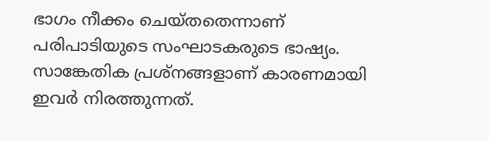ഭാഗം നീക്കം ചെയ്തതെന്നാണ് പരിപാടിയുടെ സംഘാടകരുടെ ഭാഷ്യം. സാങ്കേതിക പ്രശ്‌നങ്ങളാണ് കാരണമായി ഇവര്‍ നിരത്തുന്നത്.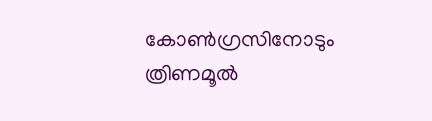കോണ്‍ഗ്രസിനോടും ത്രിണമൂല്‍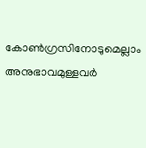കോണ്‍ഗ്രസിനോടുമെല്ലാം അനുഭാവമുള്ളവര്‍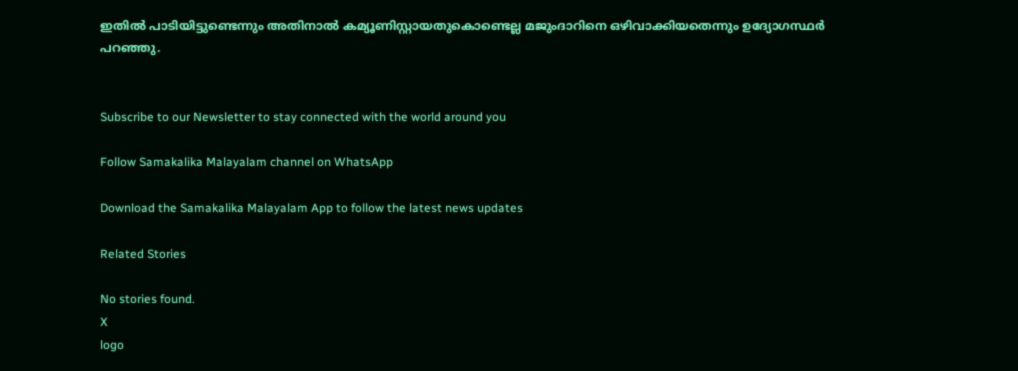ഇതില്‍ പാടിയിട്ടുണ്ടെന്നും അതിനാല്‍ കമ്യൂണിസ്റ്റായതുകൊണ്ടെല്ല മജുംദാറിനെ ഒഴിവാക്കിയതെന്നും ഉദ്യോഗസ്ഥര്‍ പറഞ്ഞു.


Subscribe to our Newsletter to stay connected with the world around you

Follow Samakalika Malayalam channel on WhatsApp

Download the Samakalika Malayalam App to follow the latest news updates

Related Stories

No stories found.
X
logo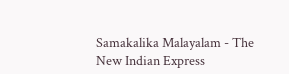Samakalika Malayalam - The New Indian Express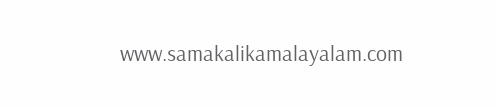www.samakalikamalayalam.com